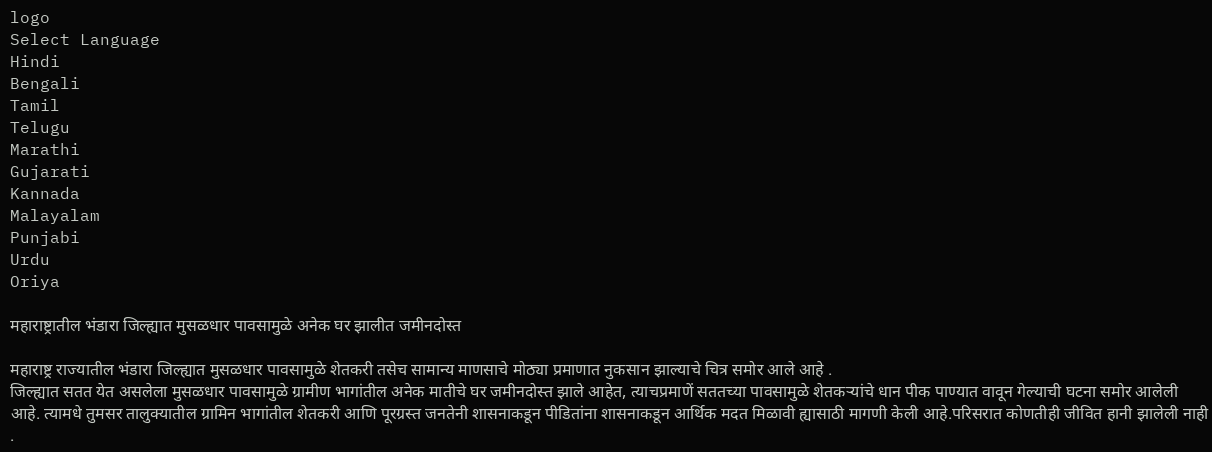logo
Select Language
Hindi
Bengali
Tamil
Telugu
Marathi
Gujarati
Kannada
Malayalam
Punjabi
Urdu
Oriya

महाराष्ट्रातील भंडारा जिल्ह्यात मुसळधार पावसामुळे अनेक घर झालीत जमीनदोस्त

महाराष्ट्र राज्यातील भंडारा जिल्ह्यात मुसळधार पावसामुळे शेतकरी तसेच सामान्य माणसाचे मोठ्या प्रमाणात नुकसान झाल्याचे चित्र समोर आले आहे .
जिल्ह्यात सतत येत असलेला मुसळधार पावसामुळे ग्रामीण भागांतील अनेक मातीचे घर जमीनदोस्त झाले आहेत, त्याचप्रमाणें सततच्या पावसामुळे शेतकऱ्यांचे धान पीक पाण्यात वावून गेल्याची घटना समोर आलेली आहे. त्यामधे तुमसर तालुक्यातील ग्रामिन भागांतील शेतकरी आणि पूरग्रस्त जनतेनी शासनाकडून पीडितांना शासनाकडून आर्थिक मदत मिळावी ह्यासाठी मागणी केली आहे.परिसरात कोणतीही जीवित हानी झालेली नाही .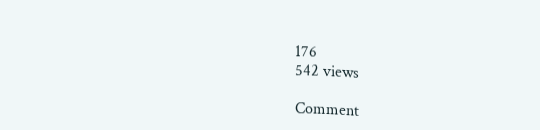176
542 views

Comment